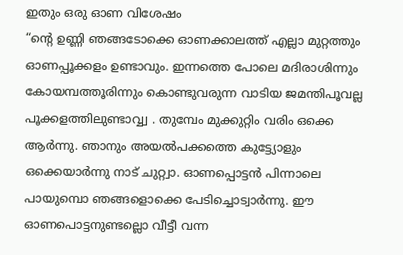ഇതും ഒരു ഓണ വിശേഷം
“ന്റെ ഉണ്ണി ഞങ്ങടോക്കെ ഓണക്കാലത്ത് എല്ലാ മുറ്റത്തും ഓണപ്പൂക്കളം ഉണ്ടാവും. ഇന്നത്തെ പോലെ മദിരാശിന്നും കോയമ്പത്തൂരിന്നും കൊണ്ടുവരുന്ന വാടിയ ജമന്തിപൂവല്ല പൂക്കളത്തിലുണ്ടാവ്വ്വ . തുമ്പേം മുക്കുറ്റിം വരിം ഒക്കെ ആർന്നു. ഞാനും അയൽപക്കത്തെ കുട്ട്യോളും ഒക്കെയാർന്നു നാട് ചുറ്റ്വാ. ഓണപ്പൊട്ടൻ പിന്നാലെ പായുമ്പൊ ഞങ്ങളൊക്കെ പേടിച്ചൊട്വാർന്നു. ഈ ഓണപൊട്ടനുണ്ടല്ലൊ വീട്ടീ വന്ന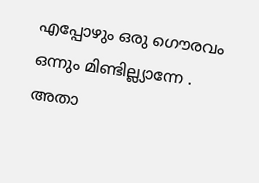എപ്പോഴും ഒരു ഗൌരവം ഒന്നും മിണ്ടില്ല്യാന്നേ . അതാ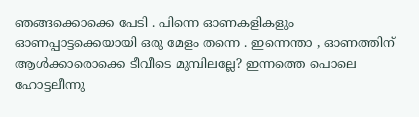ഞങ്ങക്കൊക്കെ പേടി . പിന്നെ ഓണകളികളും ഓണപ്പാട്ടക്കെയായി ഒരു മേളം തന്നെ . ഇന്നെന്താ , ഓണത്തിന് ആൾക്കാരൊക്കെ ടീവീടെ മുമ്പിലല്ലേ? ഇന്നത്തെ പൊലെ ഹോട്ടലീന്നു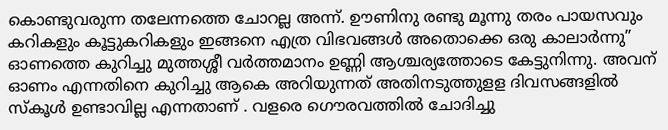കൊണ്ടുവരുന്ന തലേന്നത്തെ ചോറല്ല അന്ന്. ഊണിനു രണ്ടു മൂന്നു തരം പായസവും കറികളും കൂട്ടുകറികളും ഇങ്ങനെ എത്ര വിഭവങ്ങൾ അതൊക്കെ ഒരു കാലാർന്നു” ഓണത്തെ കുറിച്ചു മുത്തശ്ശീ വർത്തമാനം ഉണ്ണി ആശ്ചര്യത്തോടെ കേട്ടുനിന്നു. അവന് ഓണം എന്നതിനെ കുറിച്ചു ആകെ അറിയുന്നത് അതിനടുത്തുളള ദിവസങ്ങളിൽ സ്കൂൾ ഉണ്ടാവില്ല എന്നതാണ് . വളരെ ഗൌരവത്തിൽ ചോദിച്ചു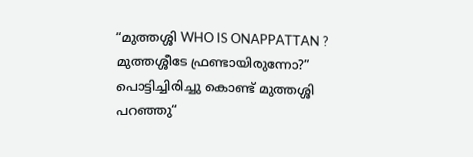“മുത്തശ്ശി WHO IS ONAPPATTAN ? മുത്തശ്ശീടേ ഫ്രണ്ടായിരുന്നോ?” പൊട്ടിച്ചിരിച്ചു കൊണ്ട് മുത്തശ്ശി പറഞ്ഞു“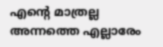എന്റെ മാത്രല്ല അന്നത്തെ എല്ലാരേം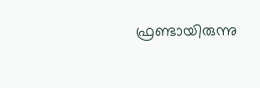ഫ്രണ്ടായിരുന്നു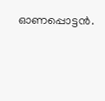ഓണപ്പൊട്ടൻ.